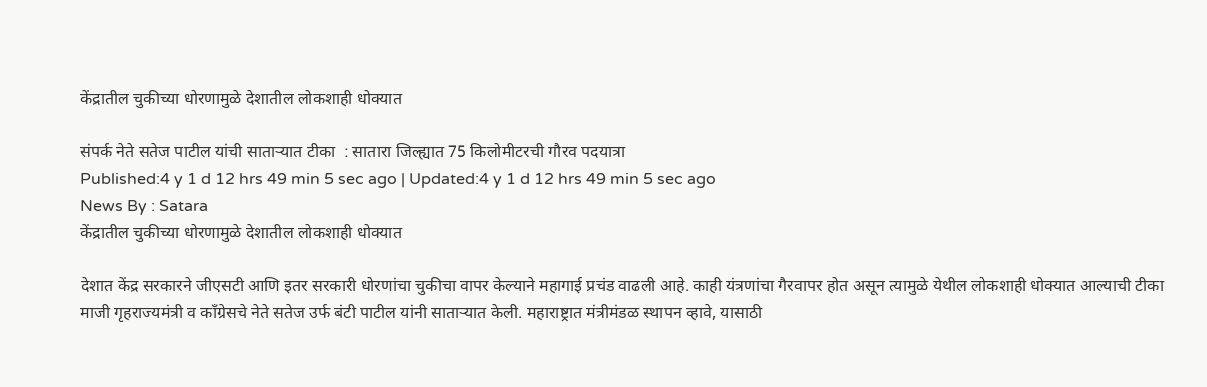केंद्रातील चुकीच्या धोरणामुळे देशातील लोकशाही धोक्यात

संपर्क नेते सतेज पाटील यांची साताऱ्यात टीका  : सातारा जिल्ह्यात 75 किलोमीटरची गौरव पदयात्रा
Published:4 y 1 d 12 hrs 49 min 5 sec ago | Updated:4 y 1 d 12 hrs 49 min 5 sec ago
News By : Satara
केंद्रातील चुकीच्या धोरणामुळे देशातील लोकशाही धोक्यात

देशात केंद्र सरकारने जीएसटी आणि इतर सरकारी धोरणांचा चुकीचा वापर केल्याने महागाई प्रचंड वाढली आहे. काही यंत्रणांचा गैरवापर होत असून त्यामुळे येथील लोकशाही धोक्यात आल्याची टीका माजी गृहराज्यमंत्री व कॉंग्रेसचे नेते सतेज उर्फ बंटी पाटील यांनी साताऱ्यात केली. महाराष्ट्रात मंत्रीमंडळ स्थापन व्हावे, यासाठी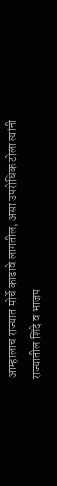आम्हालाच राज्यात मोर्चे काढावे लागतील, असा उपरोधिक टोला त्यांनी राज्यातील शिंदे व भाजप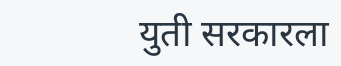युती सरकारला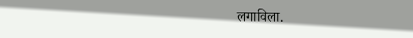लगाविला.